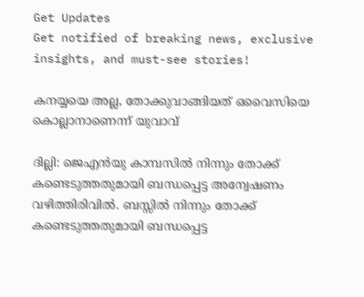Get Updates
Get notified of breaking news, exclusive insights, and must-see stories!

കനയ്യയെ അല്ല, തോക്കുവാങ്ങിയത് ഒവൈസിയെ കൊല്ലാനാണെന്ന് യുവാവ്

ദില്ലി: ജെഎന്‍യു കാമ്പസില്‍ നിന്നും തോക്ക് കണ്ടെടുത്തതുമായി ബന്ധപ്പെട്ട അന്വേഷണം വഴിത്തിരിവില്‍. ബസ്സില്‍ നിന്നും തോക്ക് കണ്ടെടുത്തതുമായി ബന്ധപ്പെട്ട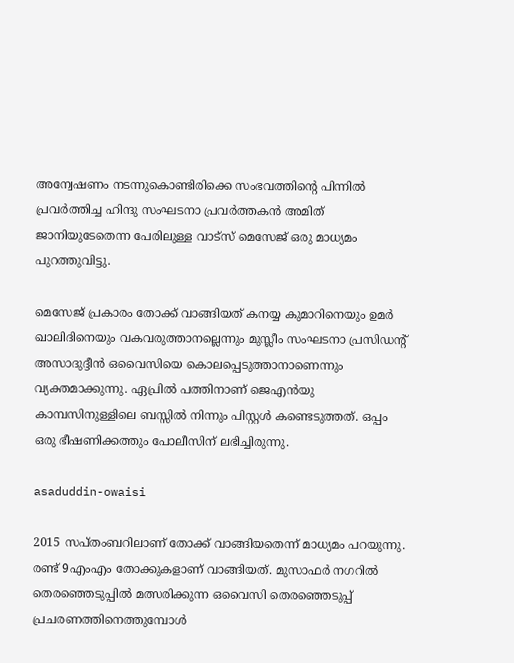അന്വേഷണം നടന്നുകൊണ്ടിരിക്കെ സംഭവത്തിന്റെ പിന്നില്‍ പ്രവര്‍ത്തിച്ച ഹിന്ദു സംഘടനാ പ്രവര്‍ത്തകന്‍ അമിത് ജാനിയുടേതെന്ന പേരിലുള്ള വാട്‌സ് മെസേജ് ഒരു മാധ്യമം പുറത്തുവിട്ടു.

മെസേജ് പ്രകാരം തോക്ക് വാങ്ങിയത് കനയ്യ കുമാറിനെയും ഉമര്‍ ഖാലിദിനെയും വകവരുത്താനല്ലെന്നും മുസ്ലീം സംഘടനാ പ്രസിഡന്റ് അസാദുദ്ദീന്‍ ഒവൈസിയെ കൊലപ്പെടുത്താനാണെന്നും വ്യക്തമാക്കുന്നു. ഏപ്രില്‍ പത്തിനാണ് ജെഎന്‍യു കാമ്പസിനുള്ളിലെ ബസ്സില്‍ നിന്നും പിസ്റ്റള്‍ കണ്ടെടുത്തത്. ഒപ്പം ഒരു ഭീഷണിക്കത്തും പോലീസിന് ലഭിച്ചിരുന്നു.

asaduddin-owaisi

2015 സപ്തംബറിലാണ് തോക്ക് വാങ്ങിയതെന്ന് മാധ്യമം പറയുന്നു. രണ്ട് 9എംഎം തോക്കുകളാണ് വാങ്ങിയത്. മുസാഫര്‍ നഗറില്‍ തെരഞ്ഞെടുപ്പില്‍ മത്സരിക്കുന്ന ഒവൈസി തെരഞ്ഞെടുപ്പ് പ്രചരണത്തിനെത്തുമ്പോള്‍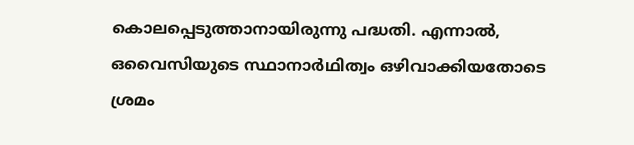കൊലപ്പെടുത്താനായിരുന്നു പദ്ധതി. എന്നാല്‍, ഒവൈസിയുടെ സ്ഥാനാര്‍ഥിത്വം ഒഴിവാക്കിയതോടെ ശ്രമം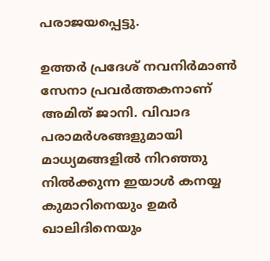പരാജയപ്പെട്ടു.

ഉത്തര്‍ പ്രദേശ് നവനിര്‍മാണ്‍ സേനാ പ്രവര്‍ത്തകനാണ് അമിത് ജാനി. വിവാദ പരാമര്‍ശങ്ങളുമായി മാധ്യമങ്ങളില്‍ നിറഞ്ഞു നില്‍ക്കുന്ന ഇയാള്‍ കനയ്യ കുമാറിനെയും ഉമര്‍ ഖാലിദിനെയും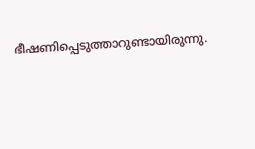ഭീഷണിപ്പെടുത്താറുണ്ടായിരുന്നു.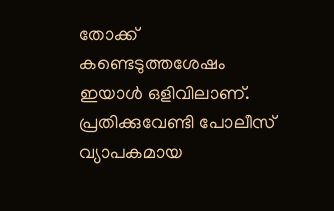തോക്ക് കണ്ടെടുത്തശേഷം ഇയാള്‍ ഒളിവിലാണ്. പ്രതിക്കുവേണ്ടി പോലീസ് വ്യാപകമായ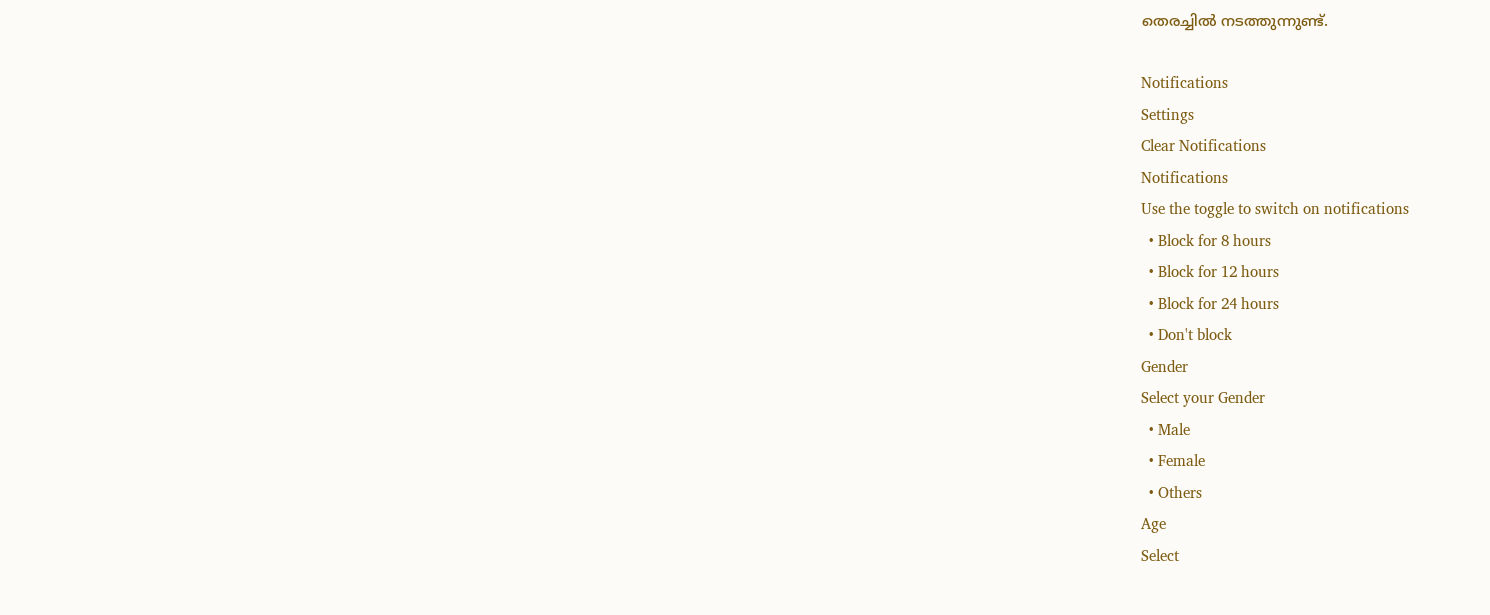തെരച്ചില്‍ നടത്തുന്നുണ്ട്.

Notifications
Settings
Clear Notifications
Notifications
Use the toggle to switch on notifications
  • Block for 8 hours
  • Block for 12 hours
  • Block for 24 hours
  • Don't block
Gender
Select your Gender
  • Male
  • Female
  • Others
Age
Select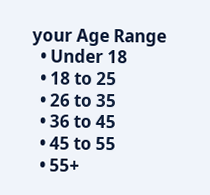your Age Range
  • Under 18
  • 18 to 25
  • 26 to 35
  • 36 to 45
  • 45 to 55
  • 55+